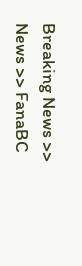Breaking News >> News >> FanaBC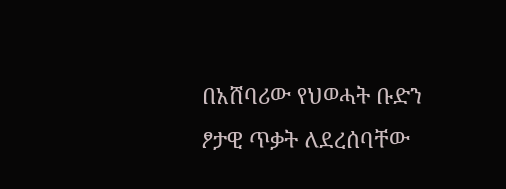በአሸባሪው የህወሓት ቡድን ፆታዊ ጥቃት ለደረሰባቸው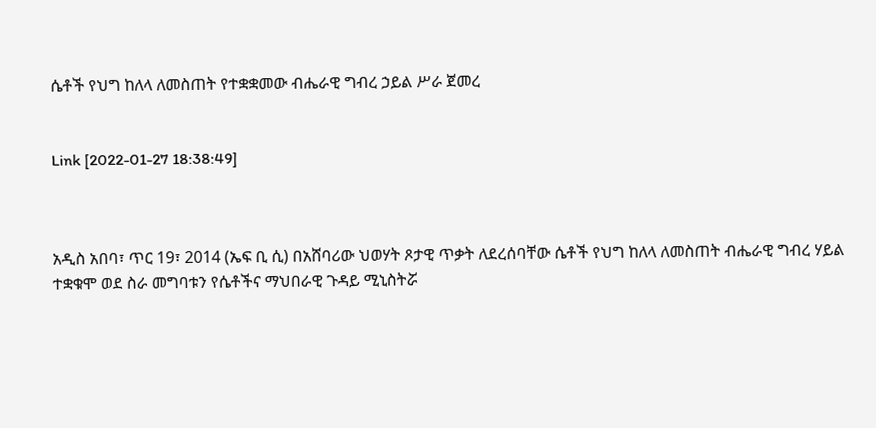ሴቶች የህግ ከለላ ለመስጠት የተቋቋመው ብሔራዊ ግብረ ኃይል ሥራ ጀመረ


Link [2022-01-27 18:38:49]



አዲስ አበባ፣ ጥር 19፣ 2014 (ኤፍ ቢ ሲ) በአሸባሪው ህወሃት ጾታዊ ጥቃት ለደረሰባቸው ሴቶች የህግ ከለላ ለመስጠት ብሔራዊ ግብረ ሃይል ተቋቁሞ ወደ ስራ መግባቱን የሴቶችና ማህበራዊ ጉዳይ ሚኒስትሯ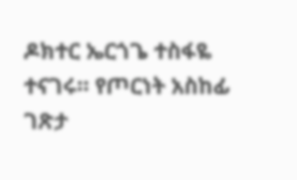ዶክተር ኤርጎጌ ተስፋዬ ተናገሩ። የጦርነት አስከፊ ገጽታ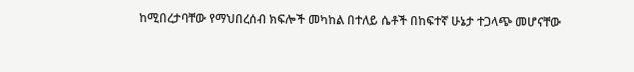ከሚበረታባቸው የማህበረሰብ ክፍሎች መካከል በተለይ ሴቶች በከፍተኛ ሁኔታ ተጋላጭ መሆናቸው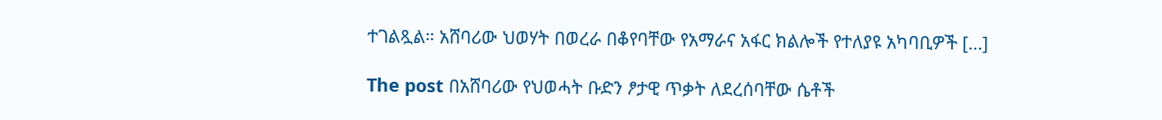ተገልጿል። አሸባሪው ህወሃት በወረራ በቆየባቸው የአማራና አፋር ክልሎች የተለያዩ አካባቢዎች […]

The post በአሸባሪው የህወሓት ቡድን ፆታዊ ጥቃት ለደረሰባቸው ሴቶች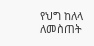የህግ ከለላ ለመስጠት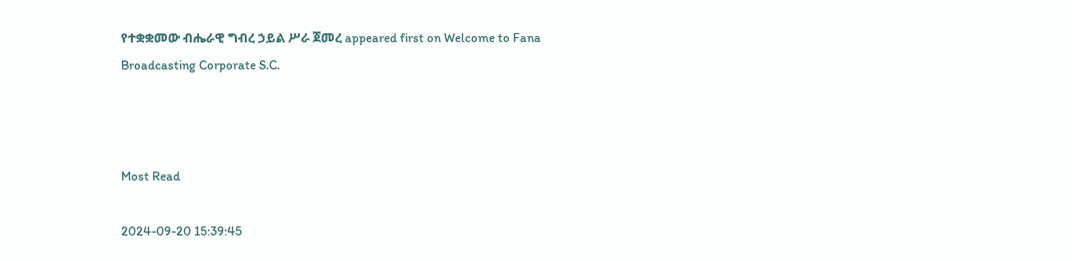የተቋቋመው ብሔራዊ ግብረ ኃይል ሥራ ጀመረ appeared first on Welcome to Fana Broadcasting Corporate S.C.



Most Read

2024-09-20 15:39:45